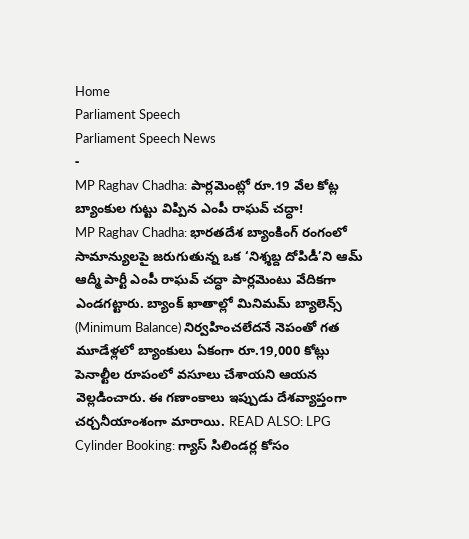Home
Parliament Speech
Parliament Speech News
-
MP Raghav Chadha: పార్లమెంట్లో రూ.19 వేల కోట్ల బ్యాంకుల గుట్టు విప్పిన ఎంపీ రాఘవ్ చద్ధా!
MP Raghav Chadha: భారతదేశ బ్యాంకింగ్ రంగంలో సామాన్యులపై జరుగుతున్న ఒక ‘నిశ్శబ్ద దోపిడీ’ని ఆమ్ ఆద్మీ పార్టీ ఎంపీ రాఘవ్ చద్ధా పార్లమెంటు వేదికగా ఎండగట్టారు. బ్యాంక్ ఖాతాల్లో మినిమమ్ బ్యాలెన్స్ (Minimum Balance) నిర్వహించలేదనే నెపంతో గత మూడేళ్లలో బ్యాంకులు ఏకంగా రూ.19,000 కోట్లు పెనాల్టీల రూపంలో వసూలు చేశాయని ఆయన వెల్లడించారు. ఈ గణాంకాలు ఇప్పుడు దేశవ్యాప్తంగా చర్చనీయాంశంగా మారాయి. READ ALSO: LPG Cylinder Booking: గ్యాస్ సిలిండర్ల కోసం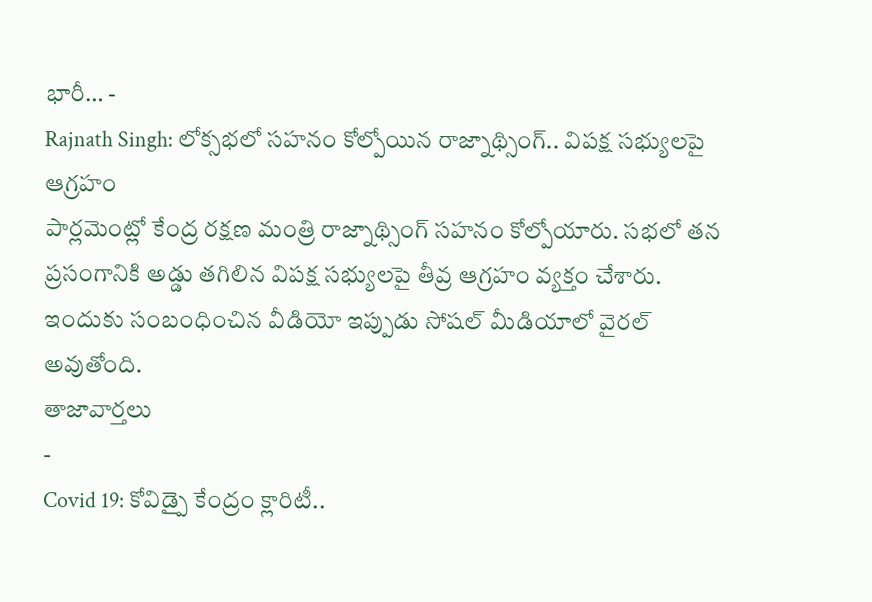భారీ… -
Rajnath Singh: లోక్సభలో సహనం కోల్పోయిన రాజ్నాథ్సింగ్.. విపక్ష సభ్యులపై ఆగ్రహం
పార్లమెంట్లో కేంద్ర రక్షణ మంత్రి రాజ్నాథ్సింగ్ సహనం కోల్పోయారు. సభలో తన ప్రసంగానికి అడ్డు తగిలిన విపక్ష సభ్యులపై తీవ్ర ఆగ్రహం వ్యక్తం చేశారు. ఇందుకు సంబంధించిన వీడియో ఇప్పుడు సోషల్ మీడియాలో వైరల్ అవుతోంది.
తాజావార్తలు
-
Covid 19: కోవిడ్పై కేంద్రం క్లారిటీ..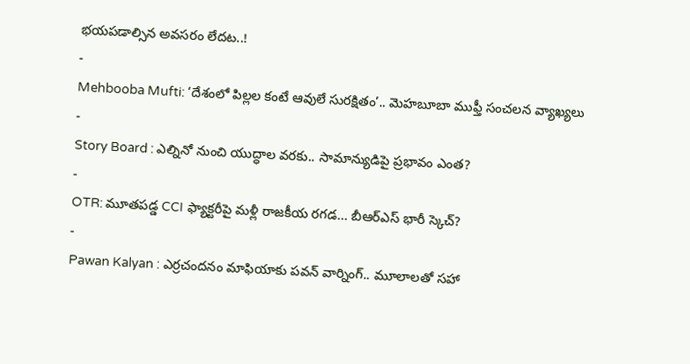భయపడాల్సిన అవసరం లేదట..!
-
Mehbooba Mufti: ‘దేశంలో పిల్లల కంటే ఆవులే సురక్షితం’.. మెహబూబా ముఫ్తీ సంచలన వ్యాఖ్యలు
-
Story Board : ఎల్నినో నుంచి యుద్ధాల వరకు.. సామాన్యుడిపై ప్రభావం ఎంత?
-
OTR: మూతపడ్డ CCI ఫ్యాక్టరీపై మళ్లీ రాజకీయ రగడ… బీఆర్ఎస్ భారీ స్కెచ్?
-
Pawan Kalyan : ఎర్రచందనం మాఫియాకు పవన్ వార్నింగ్.. మూలాలతో సహా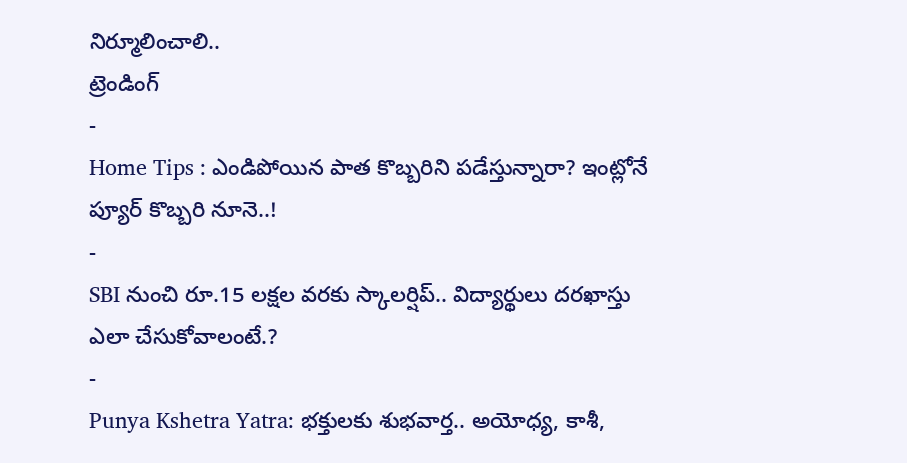నిర్మూలించాలి..
ట్రెండింగ్
-
Home Tips : ఎండిపోయిన పాత కొబ్బరిని పడేస్తున్నారా? ఇంట్లోనే ప్యూర్ కొబ్బరి నూనె..!
-
SBI నుంచి రూ.15 లక్షల వరకు స్కాలర్షిప్.. విద్యార్థులు దరఖాస్తు ఎలా చేసుకోవాలంటే.?
-
Punya Kshetra Yatra: భక్తులకు శుభవార్త.. అయోధ్య, కాశీ,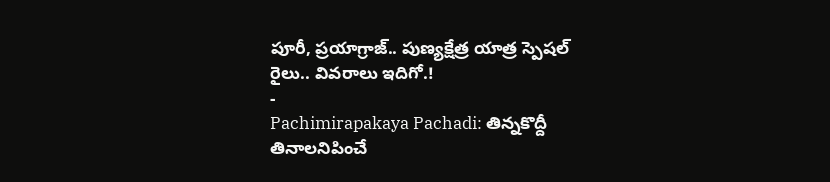పూరీ, ప్రయాగ్రాజ్.. పుణ్యక్షేత్ర యాత్ర స్పెషల్ రైలు.. వివరాలు ఇదిగో.!
-
Pachimirapakaya Pachadi: తిన్నకొద్దీ తినాలనిపించే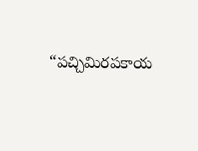“పచ్చిమిరపకాయ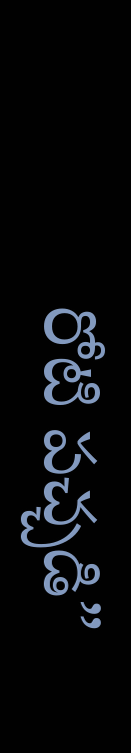రోటి పచ్చడి”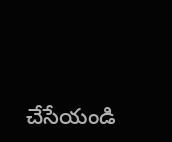చేసేయండి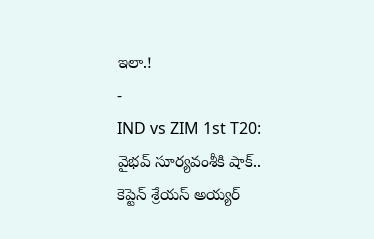ఇలా.!
-
IND vs ZIM 1st T20: వైభవ్ సూర్యవంశీకి షాక్.. కెప్టెన్ శ్రేయస్ అయ్యర్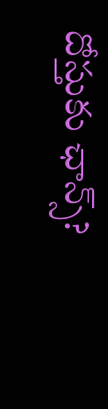దోస్తుకు ఛాన్స్?